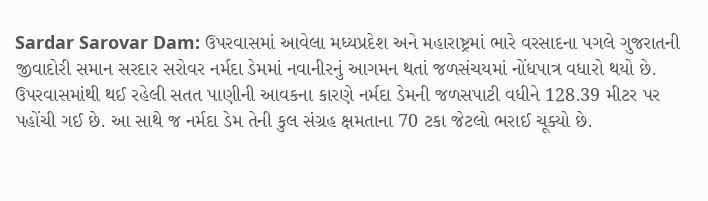Sardar Sarovar Dam: ઉપરવાસમાં આવેલા મધ્યપ્રદેશ અને મહારાષ્ટ્રમાં ભારે વરસાદના પગલે ગુજરાતની જીવાદોરી સમાન સરદાર સરોવર નર્મદા ડેમમાં નવાનીરનું આગમન થતાં જળસંચયમાં નોંધપાત્ર વધારો થયો છે. ઉપરવાસમાંથી થઈ રહેલી સતત પાણીની આવકના કારણે નર્મદા ડેમની જળસપાટી વધીને 128.39 મીટર પર પહોંચી ગઈ છે. આ સાથે જ નર્મદા ડેમ તેની કુલ સંગ્રહ ક્ષમતાના 70 ટકા જેટલો ભરાઈ ચૂક્યો છે.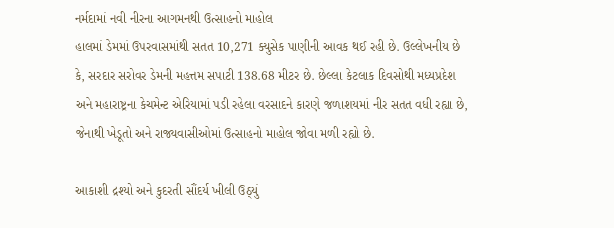નર્મદામાં નવી નીરના આગમનથી ઉત્સાહનો માહોલ
હાલમાં ડેમમાં ઉપરવાસમાંથી સતત 10,271 ક્યુસેક પાણીની આવક થઈ રહી છે. ઉલ્લેખનીય છે કે, સરદાર સરોવર ડેમની મહત્તમ સપાટી 138.68 મીટર છે. છેલ્લા કેટલાક દિવસોથી મધ્યપ્રદેશ અને મહારાષ્ટ્રના કેચમેન્ટ એરિયામાં પડી રહેલા વરસાદને કારણે જળાશયમાં નીર સતત વધી રહ્યા છે, જેનાથી ખેડૂતો અને રાજ્યવાસીઓમાં ઉત્સાહનો માહોલ જોવા મળી રહ્યો છે.

આકાશી દ્રશ્યો અને કુદરતી સૌંદર્ય ખીલી ઉઠ્યું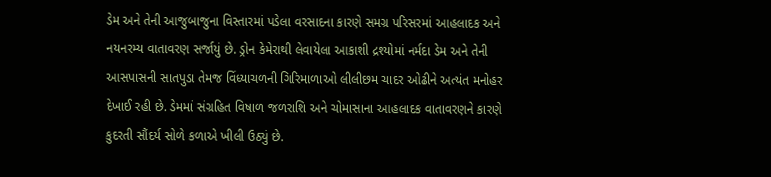ડેમ અને તેની આજુબાજુના વિસ્તારમાં પડેલા વરસાદના કારણે સમગ્ર પરિસરમાં આહલાદક અને નયનરમ્ય વાતાવરણ સર્જાયું છે. ડ્રોન કેમેરાથી લેવાયેલા આકાશી દ્રશ્યોમાં નર્મદા ડેમ અને તેની આસપાસની સાતપુડા તેમજ વિંધ્યાચળની ગિરિમાળાઓ લીલીછમ ચાદર ઓઢીને અત્યંત મનોહર દેખાઈ રહી છે. ડેમમાં સંગ્રહિત વિષાળ જળરાશિ અને ચોમાસાના આહલાદક વાતાવરણને કારણે કુદરતી સૌંદર્ય સોળે કળાએ ખીલી ઉઠ્યું છે.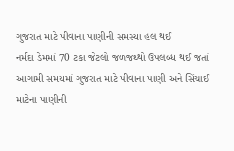ગુજરાત માટે પીવાના પાણીની સમસ્યા હલ થઈ
નર્મદા ડેમમાં 70 ટકા જેટલો જળજથ્થો ઉપલબ્ધ થઈ જતાં આગામી સમયમાં ગુજરાત માટે પીવાના પાણી અને સિંચાઈ માટેના પાણીની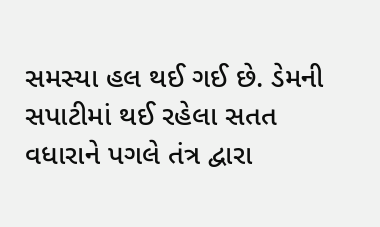સમસ્યા હલ થઈ ગઈ છે. ડેમની સપાટીમાં થઈ રહેલા સતત વધારાને પગલે તંત્ર દ્વારા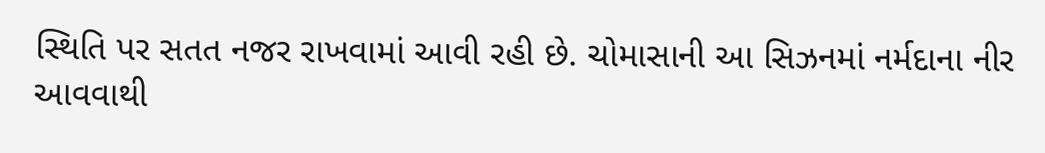સ્થિતિ પર સતત નજર રાખવામાં આવી રહી છે. ચોમાસાની આ સિઝનમાં નર્મદાના નીર આવવાથી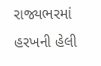રાજ્યભરમાં હરખની હેલી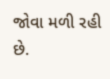જોવા મળી રહી છે.